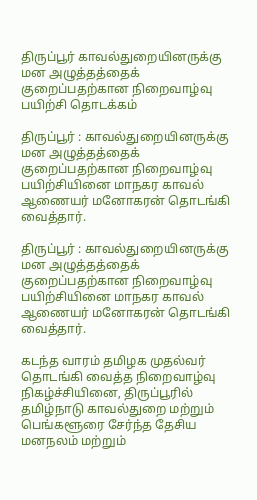திருப்பூர் காவல்துறையினருக்கு மன அழுத்தத்தைக் குறைப்பதற்கான நிறைவாழ்வு பயிற்சி தொடக்கம்

திருப்பூர் : காவல்துறையினருக்கு மன அழுத்தத்தைக் குறைப்பதற்கான நிறைவாழ்வு பயிற்சியினை மாநகர காவல் ஆணையர் மனோகரன் தொடங்கி வைத்தார்.

திருப்பூர் : காவல்துறையினருக்கு மன அழுத்தத்தைக் குறைப்பதற்கான நிறைவாழ்வு பயிற்சியினை மாநகர காவல் ஆணையர் மனோகரன் தொடங்கி வைத்தார்.

கடந்த வாரம் தமிழக முதல்வர் தொடங்கி வைத்த நிறைவாழ்வு நிகழ்ச்சியினை, திருப்பூரில் தமிழ்நாடு காவல்துறை மற்றும் பெங்களூரை சேர்ந்த தேசிய மனநலம் மற்றும்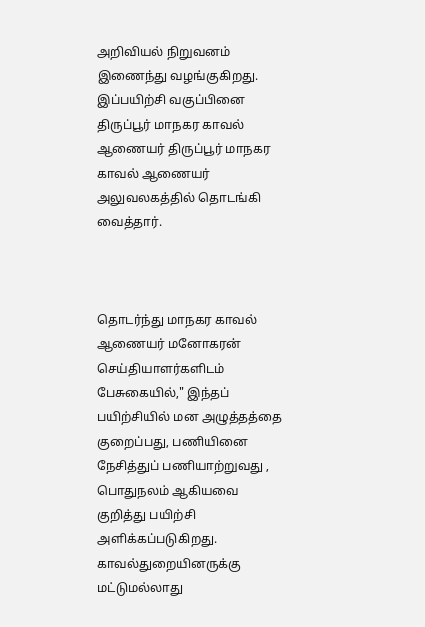அறிவியல் நிறுவனம் இணைந்து வழங்குகிறது. இப்பயிற்சி வகுப்பினை திருப்பூர் மாநகர காவல் ஆணையர் திருப்பூர் மாநகர காவல் ஆணையர் அலுவலகத்தில் தொடங்கி வைத்தார்.



தொடர்ந்து மாநகர காவல் ஆணையர் மனோகரன் செய்தியாளர்களிடம் பேசுகையில்," இந்தப் பயிற்சியில் மன அழுத்தத்தை குறைப்பது, பணியினை நேசித்துப் பணியாற்றுவது , பொதுநலம் ஆகியவை குறித்து பயிற்சி அளிக்கப்படுகிறது. காவல்துறையினருக்கு மட்டுமல்லாது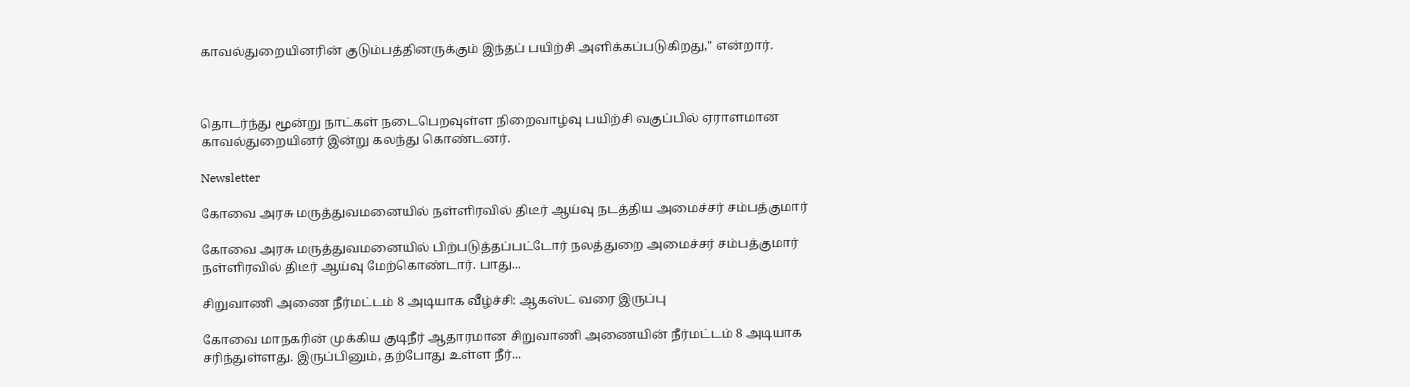காவல்துறையினரின் குடும்பத்தினருக்கும் இந்தப் பயிற்சி அளிக்கப்படுகிறது," என்றார்.



தொடர்ந்து மூன்று நாட்கள் நடைபெறவுள்ள நிறைவாழ்வு பயிற்சி வகுப்பில் ஏராளமான காவல்துறையினர் இன்று கலந்து கொண்டனர்.

Newsletter

கோவை அரசு மருத்துவமனையில் நள்ளிரவில் திடீர் ஆய்வு நடத்திய அமைச்சர் சம்பத்குமார்

கோவை அரசு மருத்துவமனையில் பிற்படுத்தப்பட்டோர் நலத்துறை அமைச்சர் சம்பத்குமார் நள்ளிரவில் திடீர் ஆய்வு மேற்கொண்டார். பாது...

சிறுவாணி அணை நீர்மட்டம் 8 அடியாக வீழ்ச்சி: ஆகஸ்ட் வரை இருப்பு

கோவை மாநகரின் முக்கிய குடிநீர் ஆதாரமான சிறுவாணி அணையின் நீர்மட்டம் 8 அடியாக சரிந்துள்ளது. இருப்பினும், தற்போது உள்ள நீர்...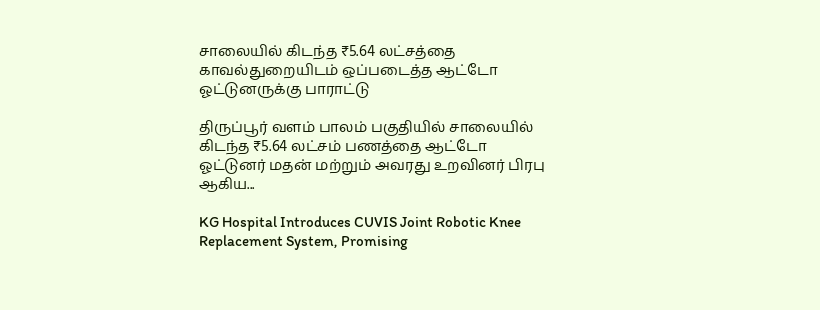சாலையில் கிடந்த ₹5.64 லட்சத்தை காவல்துறையிடம் ஒப்படைத்த ஆட்டோ ஓட்டுனருக்கு பாராட்டு

திருப்பூர் வளம் பாலம் பகுதியில் சாலையில் கிடந்த ₹5.64 லட்சம் பணத்தை ஆட்டோ ஓட்டுனர் மதன் மற்றும் அவரது உறவினர் பிரபு ஆகிய...

KG Hospital Introduces CUVIS Joint Robotic Knee Replacement System, Promising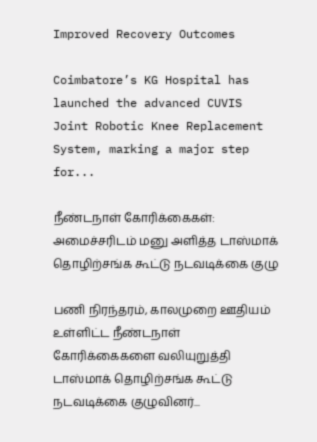Improved Recovery Outcomes

Coimbatore’s KG Hospital has launched the advanced CUVIS Joint Robotic Knee Replacement System, marking a major step for...

நீண்டநாள் கோரிக்கைகள்: அமைச்சரிடம் மனு அளித்த டாஸ்மாக் தொழிற்சங்க கூட்டு நடவடிக்கை குழு

பணி நிரந்தரம், காலமுறை ஊதியம் உள்ளிட்ட நீண்டநாள் கோரிக்கைகளை வலியுறுத்தி டாஸ்மாக் தொழிற்சங்க கூட்டு நடவடிக்கை குழுவினர்...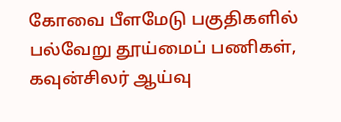கோவை பீளமேடு பகுதிகளில் பல்வேறு தூய்மைப் பணிகள், கவுன்சிலர் ஆய்வு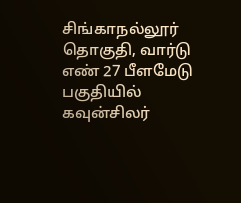சிங்காநல்லூர் தொகுதி, வார்டு எண் 27 பீளமேடு பகுதியில் கவுன்சிலர்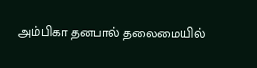அம்பிகா தனபால் தலைமையில்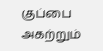குப்பை அகற்றும்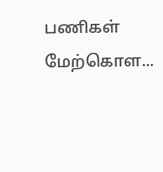பணிகள் மேற்கொள...